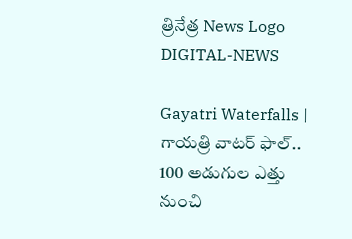త్రినేత్ర News Logo
DIGITAL-NEWS

Gayatri Waterfalls | గాయ‌త్రి వాట‌ర్ ఫాల్.. 100 అడుగుల ఎత్తు నుంచి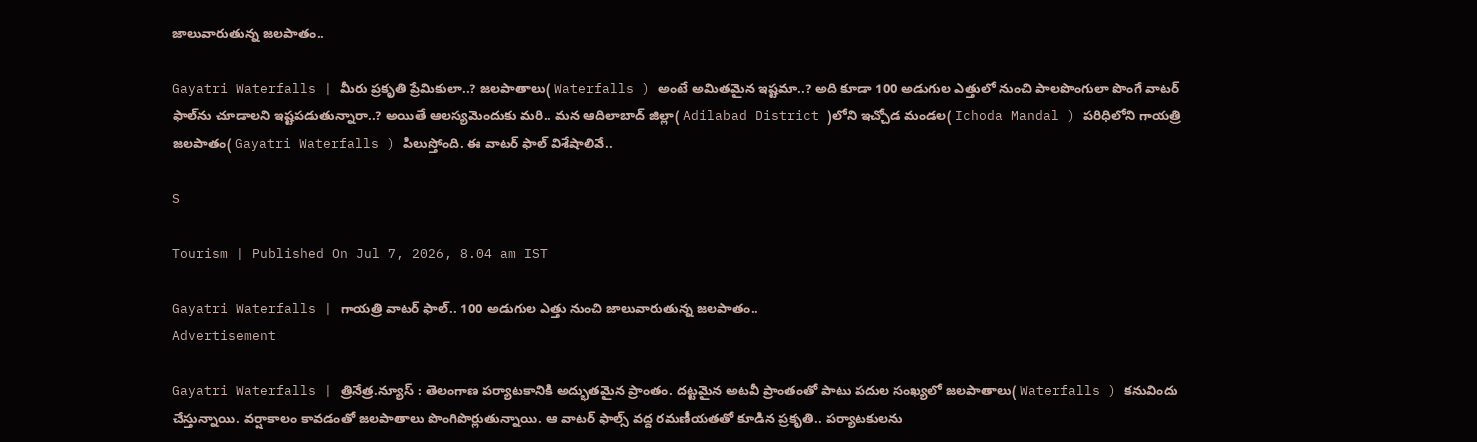జాలువారుతున్న జ‌ల‌పాతం..

Gayatri Waterfalls | మీరు ప్ర‌కృతి ప్రేమికులా..? జ‌ల‌పాతాలు( Waterfalls ) అంటే అమిత‌మైన ఇష్ట‌మా..? అది కూడా 100 అడుగుల ఎత్తులో నుంచి పాల‌పొంగులా పొంగే వాట‌ర్ ఫాల్‌ను చూడాల‌ని ఇష్ట‌ప‌డుతున్నారా..? అయితే ఆల‌స్యమెందుకు మ‌రి.. మ‌న ఆదిలాబాద్ జిల్లా( Adilabad District )లోని ఇచ్చోడ మండ‌ల( Ichoda Mandal ) ప‌రిధిలోని గాయ‌త్రి జ‌ల‌పాతం( Gayatri Waterfalls ) పిలుస్తోంది. ఈ వాట‌ర్ ఫాల్ విశేషాలివే..

S

Tourism | Published On Jul 7, 2026, 8.04 am IST

Gayatri Waterfalls | గాయ‌త్రి వాట‌ర్ ఫాల్.. 100 అడుగుల ఎత్తు నుంచి జాలువారుతున్న జ‌ల‌పాతం..
Advertisement

Gayatri Waterfalls | త్రినేత్ర‌.న్యూస్ : తెలంగాణ ప‌ర్యాట‌కానికి అద్భుత‌మైన ప్రాంతం. ద‌ట్ట‌మైన అట‌వీ ప్రాంతంతో పాటు ప‌దుల సంఖ్య‌లో జ‌ల‌పాతాలు( Waterfalls ) క‌నువిందు చేస్తున్నాయి. వ‌ర్షాకాలం కావ‌డంతో జ‌ల‌పాతాలు పొంగిపొర్లుతున్నాయి. ఆ వాట‌ర్ ఫాల్స్ వ‌ద్ద ర‌మ‌ణీయ‌త‌తో కూడిన ప్ర‌కృతి.. ప‌ర్యాట‌కుల‌ను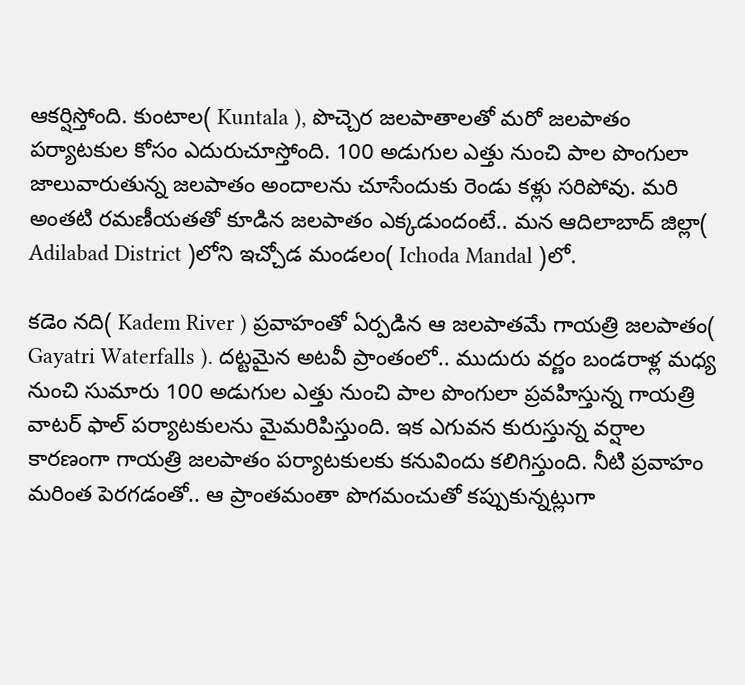ఆక‌ర్షిస్తోంది. కుంటాల‌( Kuntala ), పొచ్చెర జ‌ల‌పాతాల‌తో మ‌రో జ‌ల‌పాతం ప‌ర్యాట‌కుల కోసం ఎదురుచూస్తోంది. 100 అడుగుల ఎత్తు నుంచి పాల పొంగులా జాలువారుతున్న జ‌ల‌పాతం అందాల‌ను చూసేందుకు రెండు క‌ళ్లు స‌రిపోవు. మ‌రి అంత‌టి ర‌మ‌ణీయ‌త‌తో కూడిన జ‌ల‌పాతం ఎక్క‌డుందంటే.. మ‌న ఆదిలాబాద్ జిల్లా( Adilabad District )లోని ఇచ్చోడ మండ‌లం( Ichoda Mandal )లో.

క‌డెం న‌ది( Kadem River ) ప్ర‌వాహంతో ఏర్ప‌డిన ఆ జ‌ల‌పాత‌మే గాయ‌త్రి జ‌ల‌పాతం( Gayatri Waterfalls ). ద‌ట్ట‌మైన అట‌వీ ప్రాంతంలో.. ముదురు వ‌ర్ణం బండ‌రాళ్ల మ‌ధ్య నుంచి సుమారు 100 అడుగుల ఎత్తు నుంచి పాల పొంగులా ప్ర‌వ‌హిస్తున్న గాయ‌త్రి వాట‌ర్ ఫాల్ ప‌ర్యాట‌కుల‌ను మైమ‌రిపిస్తుంది. ఇక ఎగువ‌న కురుస్తున్న వ‌ర్షాల కార‌ణంగా గాయ‌త్రి జ‌లపాతం ప‌ర్యాట‌కుల‌కు క‌నువిందు క‌లిగిస్తుంది. నీటి ప్ర‌వాహం మ‌రింత పెర‌గ‌డంతో.. ఆ ప్రాంత‌మంతా పొగ‌మంచుతో క‌ప్పుకున్న‌ట్లుగా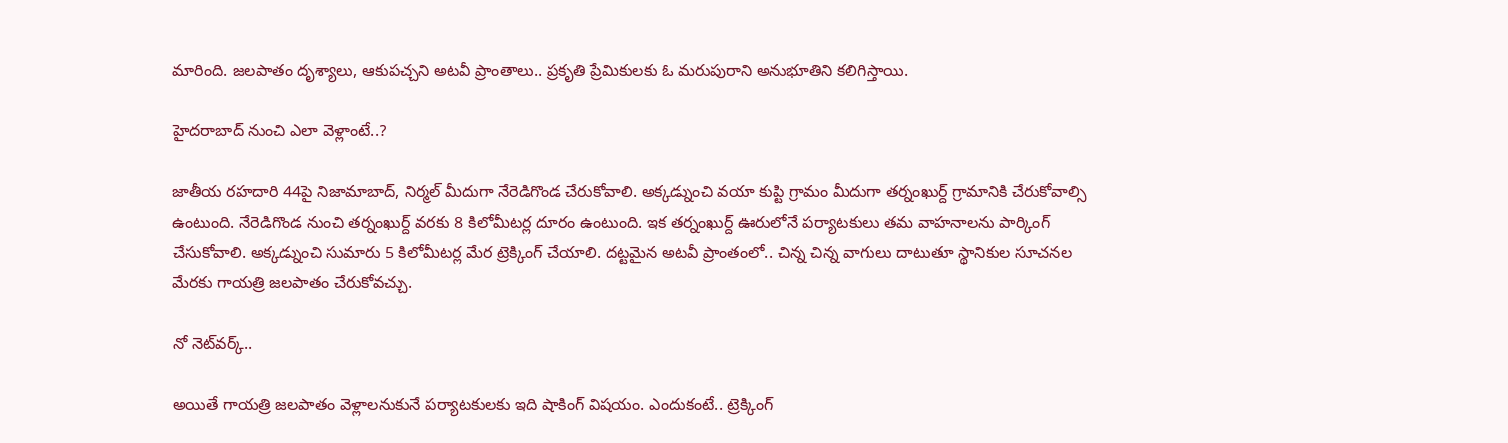మారింది. జ‌ల‌పాతం దృశ్యాలు, ఆకుప‌చ్చ‌ని అట‌వీ ప్రాంతాలు.. ప్ర‌కృతి ప్రేమికుల‌కు ఓ మ‌రుపురాని అనుభూతిని క‌లిగిస్తాయి.

హైద‌రాబాద్ నుంచి ఎలా వెళ్లాంటే..?

జాతీయ ర‌హ‌దారి 44పై నిజామాబాద్, నిర్మ‌ల్ మీదుగా నేరెడిగొండ చేరుకోవాలి. అక్క‌డ్నుంచి వ‌యా కుప్టి గ్రామం మీదుగా త‌ర్నంఖుర్ద్ గ్రామానికి చేరుకోవాల్సి ఉంటుంది. నేరెడిగొండ నుంచి త‌ర్నంఖుర్ద్ వ‌ర‌కు 8 కిలోమీట‌ర్ల దూరం ఉంటుంది. ఇక త‌ర్నంఖుర్ద్ ఊరులోనే ప‌ర్యాట‌కులు త‌మ వాహ‌నాల‌ను పార్కింగ్ చేసుకోవాలి. అక్క‌డ్నుంచి సుమారు 5 కిలోమీట‌ర్ల మేర ట్రెక్కింగ్ చేయాలి. ద‌ట్ట‌మైన అట‌వీ ప్రాంతంలో.. చిన్న చిన్న వాగులు దాటుతూ స్థానికుల సూచ‌న‌ల మేర‌కు గాయ‌త్రి జ‌ల‌పాతం చేరుకోవ‌చ్చు.

నో నెట్‌వ‌ర్క్..

అయితే గాయ‌త్రి జ‌ల‌పాతం వెళ్లాల‌నుకునే ప‌ర్యాట‌కుల‌కు ఇది షాకింగ్ విష‌యం. ఎందుకంటే.. ట్రెక్కింగ్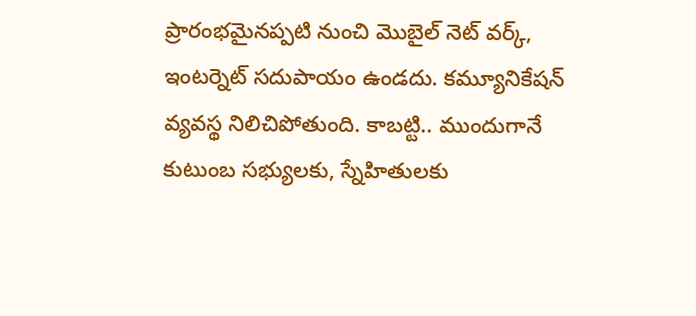ప్రారంభ‌మైనప్ప‌టి నుంచి మొబైల్ నెట్ వ‌ర్క్, ఇంట‌ర్నెట్ స‌దుపాయం ఉండ‌దు. క‌మ్యూనికేష‌న్ వ్య‌వ‌స్థ నిలిచిపోతుంది. కాబ‌ట్టి.. ముందుగానే కుటుంబ స‌భ్యుల‌కు, స్నేహితుల‌కు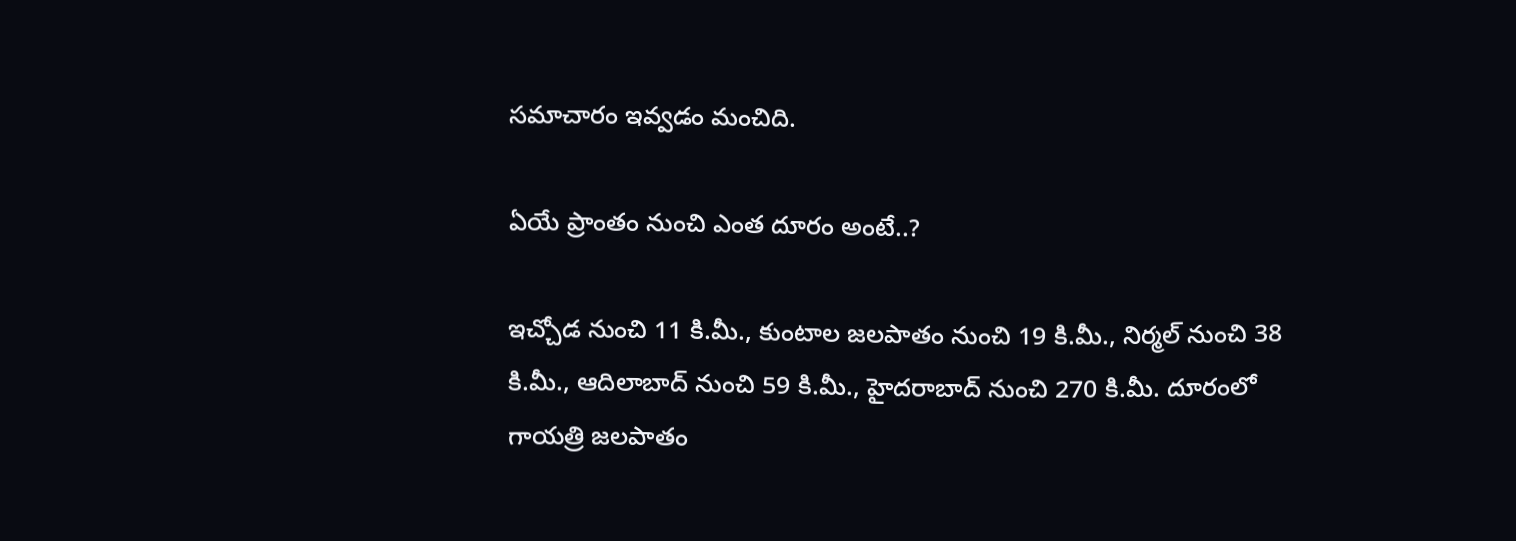స‌మాచారం ఇవ్వ‌డం మంచిది.

ఏయే ప్రాంతం నుంచి ఎంత దూరం అంటే..?

ఇచ్చోడ నుంచి 11 కి.మీ., కుంటాల జ‌ల‌పాతం నుంచి 19 కి.మీ., నిర్మ‌ల్ నుంచి 38 కి.మీ., ఆదిలాబాద్ నుంచి 59 కి.మీ., హైద‌రాబాద్ నుంచి 270 కి.మీ. దూరంలో గాయత్రి జ‌ల‌పాతం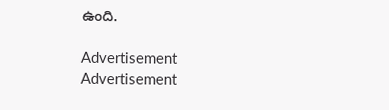ఉంది.

Advertisement
Advertisement